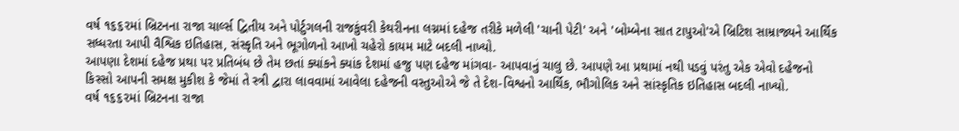વર્ષ ૧૬૬૨માં બ્રિટનના રાજા ચાર્લ્સ દ્વિતીય અને પોર્ટુગલની રાજકુંવરી કેથરીનના લગ્નમાં દહેજ તરીકે મળેલી 'ચાની પેટી' અને 'બોમ્બેના સાત ટાપુઓ'એ બ્રિટિશ સામ્રાજ્યને આર્થિક સધ્ધરતા આપી વૈશ્વિક ઇતિહાસ, સંસ્કૃતિ અને ભૂગોળનો આખો ચહેરો કાયમ માટે બદલી નાખ્યો.
આપણા દેશમાં દહેજ પ્રથા પર પ્રતિબંધ છે તેમ છતાં ક્યાંકને ક્યાંક દેશમાં હજુ પણ દહેજ માંગવા- આપવાનું ચાલુ છે. આપણે આ પ્રથામાં નથી પડવું પરંતુ એક એવો દહેજનો કિસ્સો આપની સમક્ષ મુકીશ કે જેમાં તે સ્ત્રી દ્વારા લાવવામાં આવેલા દહેજની વસ્તુઓએ જે તે દેશ-વિશ્વનો આર્થિક, ભૌગોલિક અને સાંસ્કૃતિક ઇતિહાસ બદલી નાખ્યો.
વર્ષ ૧૬૬૨માં બ્રિટનના રાજા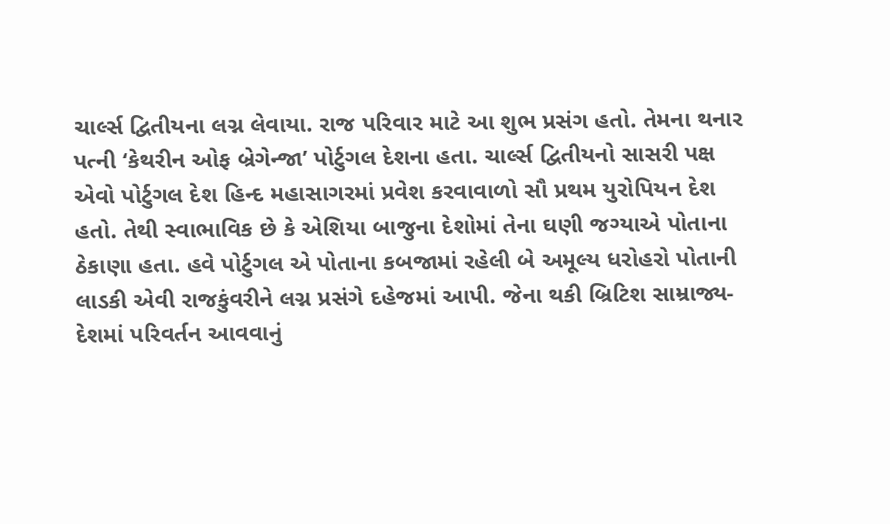ચાર્લ્સ દ્વિતીયના લગ્ન લેવાયા. રાજ પરિવાર માટે આ શુભ પ્રસંગ હતો. તેમના થનાર પત્ની ‘કેથરીન ઓફ બ્રેગેન્જા’ પોર્ટુગલ દેશના હતા. ચાર્લ્સ દ્વિતીયનો સાસરી પક્ષ એવો પોર્ટુગલ દેશ હિન્દ મહાસાગરમાં પ્રવેશ કરવાવાળો સૌ પ્રથમ યુરોપિયન દેશ હતો. તેથી સ્વાભાવિક છે કે એશિયા બાજુના દેશોમાં તેના ઘણી જગ્યાએ પોતાના ઠેકાણા હતા. હવે પોર્ટુગલ એ પોતાના કબજામાં રહેલી બે અમૂલ્ય ધરોહરો પોતાની લાડકી એવી રાજકુંવરીને લગ્ન પ્રસંગે દહેજમાં આપી. જેના થકી બ્રિટિશ સામ્રાજ્ય- દેશમાં પરિવર્તન આવવાનું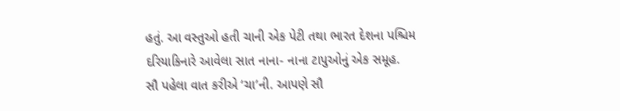હતું. આ વસ્તુઓ હતી ચાની એક પેટી તથા ભારત દેશના પશ્ચિમ દરિયાકિનારે આવેલા સાત નાના- નાના ટાપુઓનું એક સમૂહ.
સૌ પહેલા વાત કરીએ ‘ચા’ની. આપણે સૌ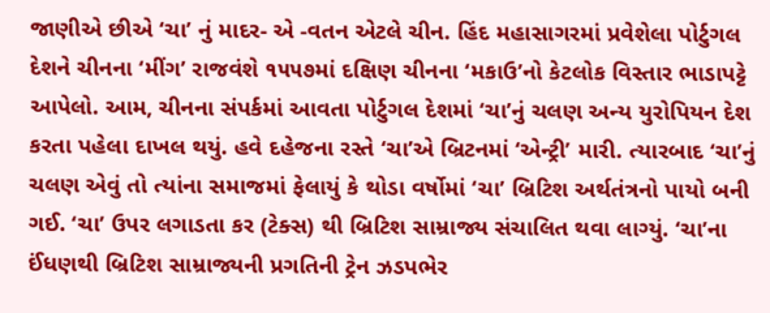જાણીએ છીએ ‘ચા’ નું માદર- એ -વતન એટલે ચીન. હિંદ મહાસાગરમાં પ્રવેશેલા પોર્ટુગલ દેશને ચીનના ‘મીંગ’ રાજવંશે ૧૫૫૭માં દક્ષિણ ચીનના ‘મકાઉ’નો કેટલોક વિસ્તાર ભાડાપટ્ટે આપેલો. આમ, ચીનના સંપર્કમાં આવતા પોર્ટુગલ દેશમાં ‘ચા’નું ચલણ અન્ય યુરોપિયન દેશ કરતા પહેલા દાખલ થયું. હવે દહેજના રસ્તે ‘ચા’એ બ્રિટનમાં ‘એન્ટ્રી’ મારી. ત્યારબાદ ‘ચા’નું ચલણ એવું તો ત્યાંના સમાજમાં ફેલાયું કે થોડા વર્ષોમાં ‘ચા’ બ્રિટિશ અર્થતંત્રનો પાયો બની ગઈ. ‘ચા’ ઉપર લગાડતા કર (ટેક્સ) થી બ્રિટિશ સામ્રાજ્ય સંચાલિત થવા લાગ્યું. ‘ચા’ના ઈંધણથી બ્રિટિશ સામ્રાજ્યની પ્રગતિની ટ્રેન ઝડપભેર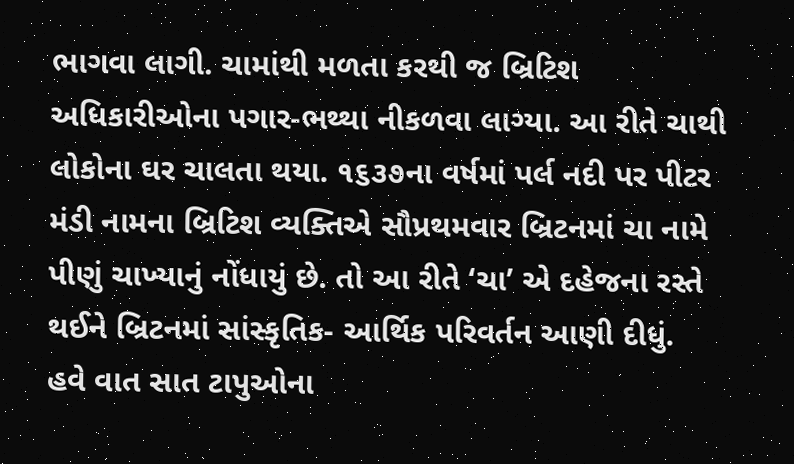ભાગવા લાગી. ચામાંથી મળતા કરથી જ બ્રિટિશ અધિકારીઓના પગાર-ભથ્થા નીકળવા લાગ્યા. આ રીતે ચાથી લોકોના ઘર ચાલતા થયા. ૧૬૩૭ના વર્ષમાં પર્લ નદી પર પીટર મંડી નામના બ્રિટિશ વ્યક્તિએ સૌપ્રથમવાર બ્રિટનમાં ચા નામે પીણું ચાખ્યાનું નોંધાયું છે. તો આ રીતે ‘ચા’ એ દહેજના રસ્તે થઈને બ્રિટનમાં સાંસ્કૃતિક- આર્થિક પરિવર્તન આણી દીધું.
હવે વાત સાત ટાપુઓના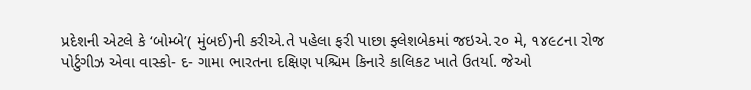પ્રદેશની એટલે કે ‘બોમ્બે’( મુંબઈ)ની કરીએ.તે પહેલા ફરી પાછા ફ્લેશબેકમાં જઇએ.૨૦ મે, ૧૪૯૮ના રોજ પોર્ટુગીઝ એવા વાસ્કો- દ- ગામા ભારતના દક્ષિણ પશ્ચિમ કિનારે કાલિકટ ખાતે ઉતર્યા. જેઓ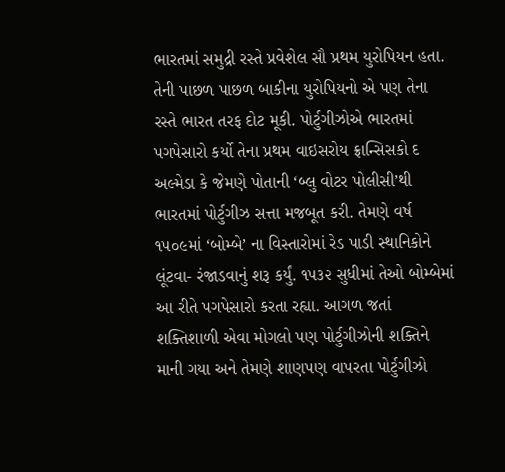ભારતમાં સમુદ્રી રસ્તે પ્રવેશેલ સૌ પ્રથમ યુરોપિયન હતા. તેની પાછળ પાછળ બાકીના યુરોપિયનો એ પણ તેના રસ્તે ભારત તરફ દોટ મૂકી. પોર્ટુગીઝોએ ભારતમાં પગપેસારો કર્યો તેના પ્રથમ વાઇસરોય ફ્રાન્સિસકો દ અલ્મેડા કે જેમણે પોતાની ‘બ્લુ વોટર પોલીસી’થી ભારતમાં પોર્ટુગીઝ સત્તા મજબૂત કરી. તેમણે વર્ષ ૧૫૦૯માં ‘બોમ્બે’ ના વિસ્તારોમાં રેડ પાડી સ્થાનિકોને લૂંટવા- રંજાડવાનું શરૂ કર્યું. ૧૫૩૨ સુધીમાં તેઓ બોમ્બેમાં આ રીતે પગપેસારો કરતા રહ્યા. આગળ જતાં શક્તિશાળી એવા મોગલો પણ પોર્ટુગીઝોની શક્તિને માની ગયા અને તેમણે શાણપણ વાપરતા પોર્ટુગીઝો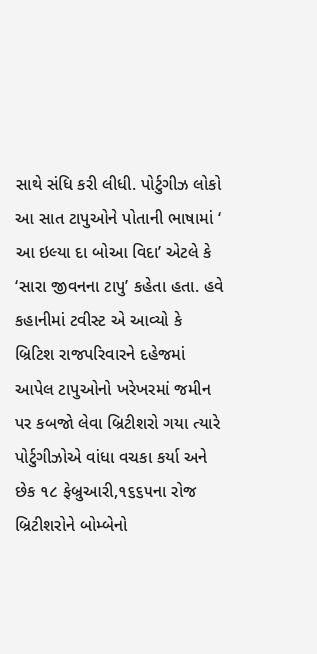સાથે સંધિ કરી લીધી. પોર્ટુગીઝ લોકો આ સાત ટાપુઓને પોતાની ભાષામાં ‘ આ ઇલ્યા દા બોઆ વિદા’ એટલે કે ‘સારા જીવનના ટાપુ’ કહેતા હતા. હવે કહાનીમાં ટવીસ્ટ એ આવ્યો કે બ્રિટિશ રાજપરિવારને દહેજમાં આપેલ ટાપુઓનો ખરેખરમાં જમીન પર કબજો લેવા બ્રિટીશરો ગયા ત્યારે પોર્ટુગીઝોએ વાંધા વચકા કર્યા અને છેક ૧૮ ફેબ્રુઆરી,૧૬૬૫ના રોજ બ્રિટીશરોને બોમ્બેનો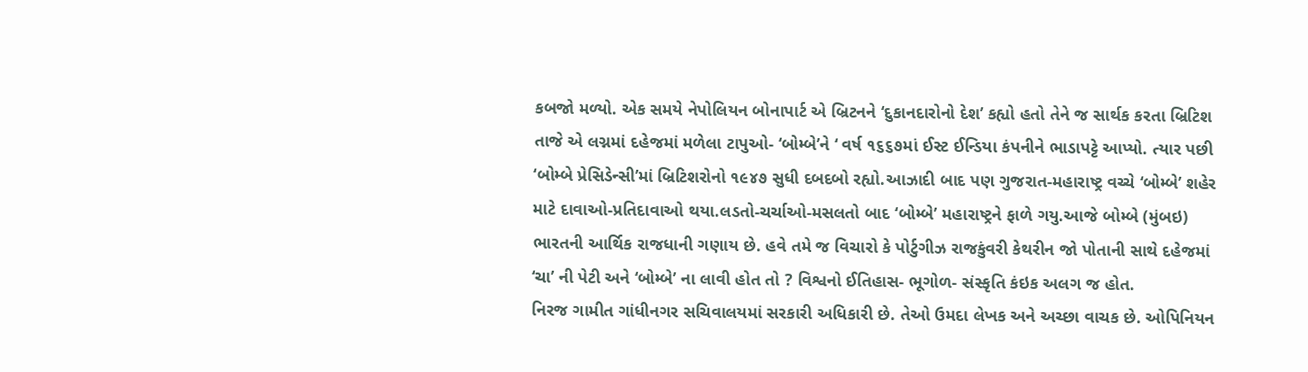કબજો મળ્યો. એક સમયે નેપોલિયન બોનાપાર્ટ એ બ્રિટનને ‘દુકાનદારોનો દેશ’ કહ્યો હતો તેને જ સાર્થક કરતા બ્રિટિશ તાજે એ લગ્નમાં દહેજમાં મળેલા ટાપુઓ- ‘બોમ્બે’ને ‘ વર્ષ ૧૬૬૭માં ઈસ્ટ ઈન્ડિયા કંપનીને ભાડાપટ્ટે આપ્યો. ત્યાર પછી ‘બોમ્બે પ્રેસિડેન્સી’માં બ્રિટિશરોનો ૧૯૪૭ સુધી દબદબો રહ્યો.આઝાદી બાદ પણ ગુજરાત-મહારાષ્ટ્ર વચ્ચે ‘બોમ્બે’ શહેર માટે દાવાઓ-પ્રતિદાવાઓ થયા.લડતો-ચર્ચાઓ-મસલતો બાદ ‘બોમ્બે’ મહારાષ્ટ્રને ફાળે ગયુ.આજે બોમ્બે (મુંબઇ) ભારતની આર્થિક રાજધાની ગણાય છે. હવે તમે જ વિચારો કે પોર્ટુગીઝ રાજકુંવરી કેથરીન જો પોતાની સાથે દહેજમાં ‘ચા’ ની પેટી અને ‘બોમ્બે’ ના લાવી હોત તો ? વિશ્વનો ઈતિહાસ- ભૂગોળ- સંસ્કૃતિ કંઇક અલગ જ હોત.
નિરજ ગામીત ગાંધીનગર સચિવાલયમાં સરકારી અધિકારી છે. તેઓ ઉમદા લેખક અને અચ્છા વાચક છે. ઓપિનિયન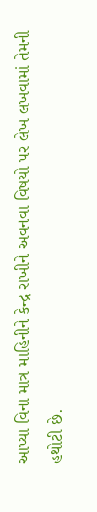આપ્યા વિના માત્ર માહિનીને કેન્દ્ર રાખીને અવનવા વિષયો પર લેખ લખવામાં તેમની હથોટી છે.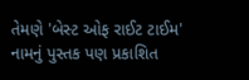તેમણે 'બેસ્ટ ઓફ રાઈટ ટાઈમ' નામનું પુસ્તક પણ પ્રકાશિત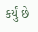કર્યું છે